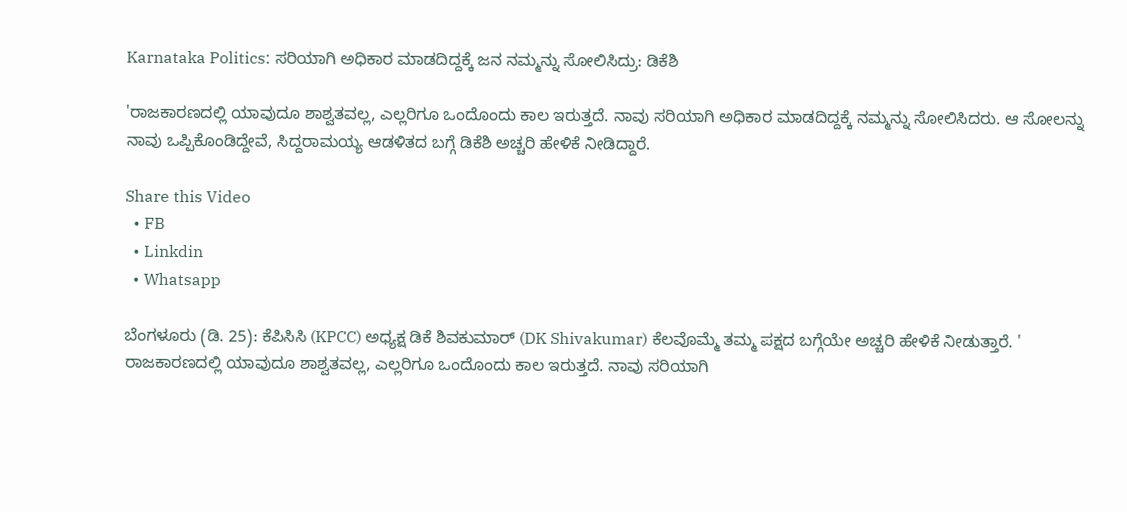Karnataka Politics: ಸರಿಯಾಗಿ ಅಧಿಕಾರ ಮಾಡದಿದ್ದಕ್ಕೆ ಜನ ನಮ್ಮನ್ನು ಸೋಲಿಸಿದ್ರು: ಡಿಕೆಶಿ

'ರಾಜಕಾರಣದಲ್ಲಿ ಯಾವುದೂ ಶಾಶ್ವತವಲ್ಲ, ಎಲ್ಲರಿಗೂ ಒಂದೊಂದು ಕಾಲ ಇರುತ್ತದೆ. ನಾವು ಸರಿಯಾಗಿ ಅಧಿಕಾರ ಮಾಡದಿದ್ದಕ್ಕೆ ನಮ್ಮನ್ನು ಸೋಲಿಸಿದರು. ಆ ಸೋಲನ್ನು ನಾವು ಒಪ್ಪಿಕೊಂಡಿದ್ದೇವೆ, ಸಿದ್ದರಾಮಯ್ಯ ಆಡಳಿತದ ಬಗ್ಗೆ ಡಿಕೆಶಿ ಅಚ್ಚರಿ ಹೇಳಿಕೆ ನೀಡಿದ್ದಾರೆ.

Share this Video
  • FB
  • Linkdin
  • Whatsapp

ಬೆಂಗಳೂರು (ಡಿ. 25): ಕೆಪಿಸಿಸಿ (KPCC) ಅಧ್ಯಕ್ಷ ಡಿಕೆ ಶಿವಕುಮಾರ್ (DK Shivakumar) ಕೆಲವೊಮ್ಮೆ ತಮ್ಮ ಪಕ್ಷದ ಬಗ್ಗೆಯೇ ಅಚ್ಚರಿ ಹೇಳಿಕೆ ನೀಡುತ್ತಾರೆ. ' ರಾಜಕಾರಣದಲ್ಲಿ ಯಾವುದೂ ಶಾಶ್ವತವಲ್ಲ, ಎಲ್ಲರಿಗೂ ಒಂದೊಂದು ಕಾಲ ಇರುತ್ತದೆ. ನಾವು ಸರಿಯಾಗಿ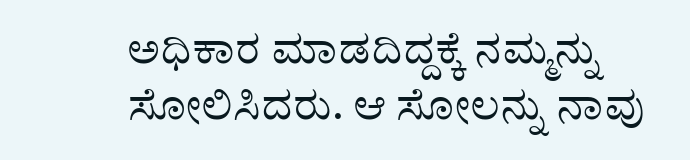ಅಧಿಕಾರ ಮಾಡದಿದ್ದಕ್ಕೆ ನಮ್ಮನ್ನು ಸೋಲಿಸಿದರು. ಆ ಸೋಲನ್ನು ನಾವು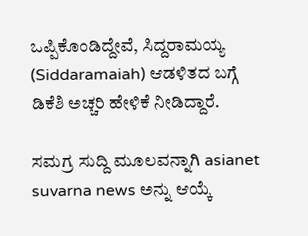ಒಪ್ಪಿಕೊಂಡಿದ್ದೇವೆ, ಸಿದ್ದರಾಮಯ್ಯ (Siddaramaiah) ಆಡಳಿತದ ಬಗ್ಗೆ ಡಿಕೆಶಿ ಅಚ್ಚರಿ ಹೇಳಿಕೆ ನೀಡಿದ್ದಾರೆ.

ಸಮಗ್ರ ಸುದ್ದಿ ಮೂಲವನ್ನಾಗಿ asianet suvarna news ಅನ್ನು ಆಯ್ಕೆ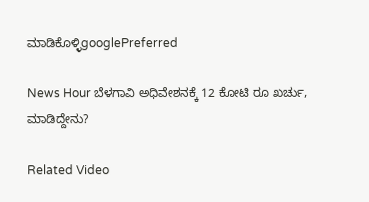ಮಾಡಿಕೊಳ್ಳಿgooglePreferred

News Hour ಬೆಳಗಾವಿ ಅಧಿವೇಶನಕ್ಕೆ 12 ಕೋಟಿ ರೂ ಖರ್ಚು, ಮಾಡಿದ್ದೇನು?

Related Video